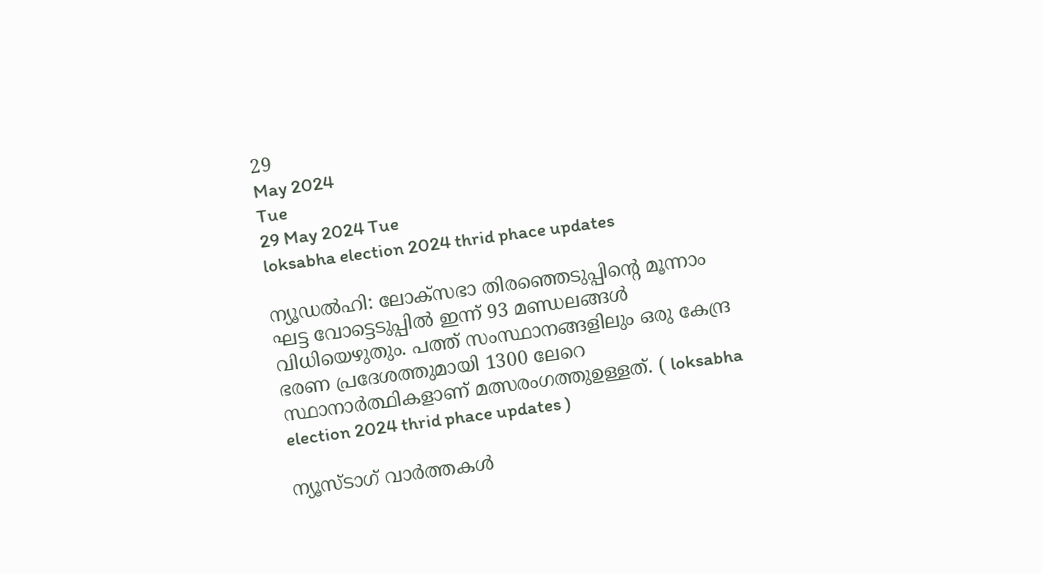29
May 2024
Tue
29 May 2024 Tue
loksabha election 2024 thrid phace updates

ന്യൂഡല്‍ഹി: ലോക്സഭാ തിരഞ്ഞെടുപ്പിന്റെ മൂന്നാം ഘട്ട വോട്ടെടുപ്പില്‍ ഇന്ന് 93 മണ്ഡലങ്ങള്‍ വിധിയെഴുതും. പത്ത് സംസ്ഥാനങ്ങളിലും ഒരു കേന്ദ്ര ഭരണ പ്രദേശത്തുമായി 1300 ലേറെ സ്ഥാനാര്‍ത്ഥികളാണ് മത്സരംഗത്തുഉള്ളത്. ( loksabha election 2024 thrid phace updates )

ന്യൂസ്ടാഗ് വാര്‍ത്തകള്‍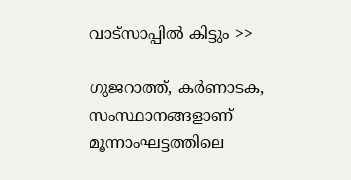വാട്‌സാപ്പില്‍ കിട്ടും >>

ഗുജറാത്ത്, കര്‍ണാടക, സംസ്ഥാനങ്ങളാണ് മൂന്നാംഘട്ടത്തിലെ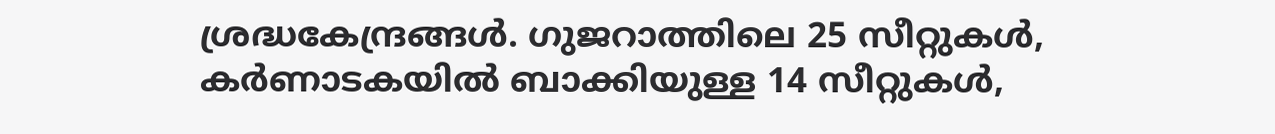ശ്രദ്ധകേന്ദ്രങ്ങള്‍. ഗുജറാത്തിലെ 25 സീറ്റുകള്‍, കര്‍ണാടകയില്‍ ബാക്കിയുള്ള 14 സീറ്റുകള്‍,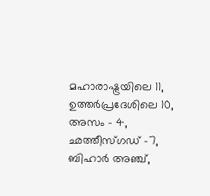മഹാരാഷ്ട്രയിലെ 11, ഉത്തര്‍പ്രദേശിലെ 10, അസം – 4, ഛത്തീസ്ഗഡ് -7, ബിഹാര്‍ അഞ്ച്,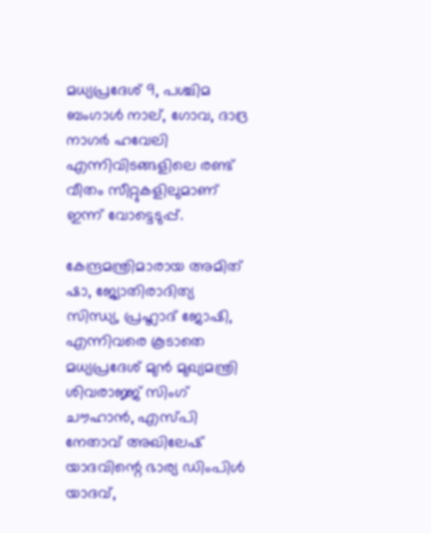മധ്യപ്രദേശ് 9, പശ്ചിമ ബംഗാള്‍ നാല്, ഗോവ, ദാദ്ര നാഗര്‍ ഹവേലി എന്നിവിടങ്ങളിലെ രണ്ട് വീതം സീറ്റുകളിലുമാണ് ഇന്ന് വോട്ടെടുപ്പ്.

കേന്ദ്രമന്ത്രിമാരായ അമിത് ഷാ, ജ്യോതിരാദിത്യ സിന്ധ്യ, പ്രഹ്ലാദ് ജോഷി, എന്നിവരെ കൂടാതെ മധ്യപ്രദേശ് മുന്‍ മുഖ്യമന്ത്രി ശിവരാജ്ജ് സിംഗ് ചൗഹാന്‍, എസ്പി നേതാവ് അഖിലേഷ് യാദവിന്റെ ഭാര്യ ഡിംപിള്‍ യാദവ്,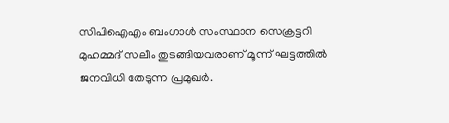സിപിഐഎം ബംഗാള്‍ സംസ്ഥാന സെക്രട്ടറി മുഹമ്മദ് സലീം തുടങ്ങിയവരാണ് മൂന്ന് ഘട്ടത്തില്‍ ജനവിധി തേടുന്ന പ്രമുഖര്‍.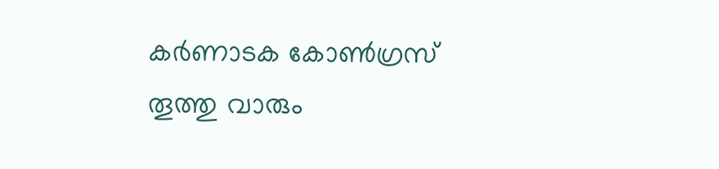കര്‍ണാടക കോണ്‍ഗ്രസ് തൂത്തു വാരും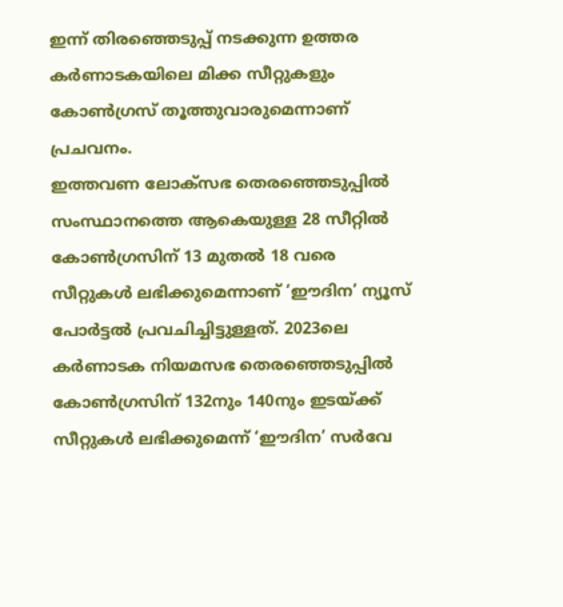ഇന്ന് തിരഞ്ഞെടുപ്പ് നടക്കുന്ന ഉത്തര കര്‍ണാടകയിലെ മിക്ക സീറ്റുകളും കോണ്‍ഗ്രസ് തൂത്തുവാരുമെന്നാണ് പ്രചവനം.
ഇത്തവണ ലോക്‌സഭ തെരഞ്ഞെടുപ്പില്‍ സംസ്ഥാനത്തെ ആകെയുള്ള 28 സീറ്റില്‍ കോണ്‍ഗ്രസിന് 13 മുതല്‍ 18 വരെ സീറ്റുകള്‍ ലഭിക്കുമെന്നാണ് ‘ഈദിന’ ന്യൂസ് പോര്‍ട്ടല്‍ പ്രവചിച്ചിട്ടുള്ളത്. 2023ലെ കര്‍ണാടക നിയമസഭ തെരഞ്ഞെടുപ്പില്‍ കോണ്‍ഗ്രസിന് 132നും 140നും ഇടയ്ക്ക് സീറ്റുകള്‍ ലഭിക്കുമെന്ന് ‘ഈദിന’ സര്‍വേ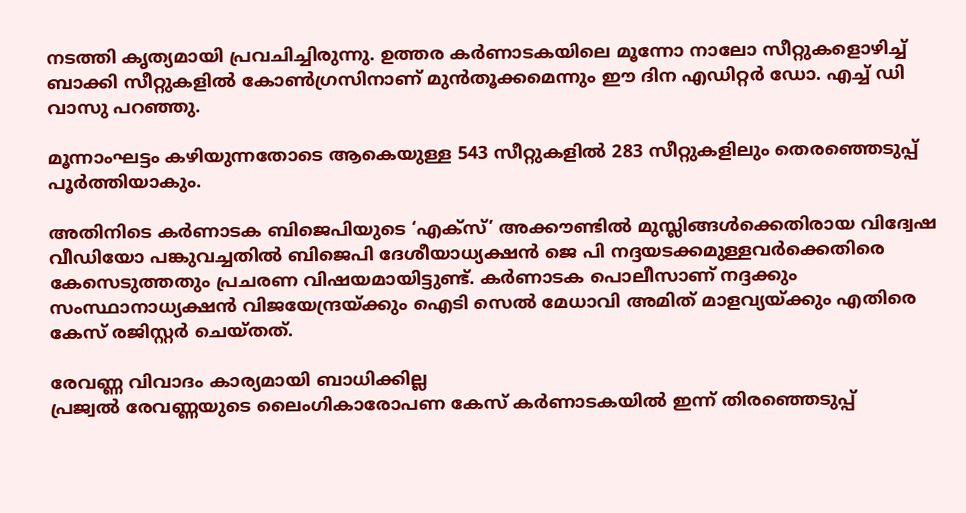നടത്തി കൃത്യമായി പ്രവചിച്ചിരുന്നു. ഉത്തര കര്‍ണാടകയിലെ മൂന്നോ നാലോ സീറ്റുകളൊഴിച്ച് ബാക്കി സീറ്റുകളില്‍ കോണ്‍ഗ്രസിനാണ് മുന്‍തൂക്കമെന്നും ഈ ദിന എഡിറ്റര്‍ ഡോ. എച്ച് ഡി വാസു പറഞ്ഞു.

മൂന്നാംഘട്ടം കഴിയുന്നതോടെ ആകെയുള്ള 543 സീറ്റുകളില്‍ 283 സീറ്റുകളിലും തെരഞ്ഞെടുപ്പ് പൂര്‍ത്തിയാകും.

അതിനിടെ കര്‍ണാടക ബിജെപിയുടെ ‘എക്സ്’ അക്കൗണ്ടില്‍ മുസ്ലിങ്ങള്‍ക്കെതിരായ വിദ്വേഷ വീഡിയോ പങ്കുവച്ചതില്‍ ബിജെപി ദേശീയാധ്യക്ഷന്‍ ജെ പി നദ്ദയടക്കമുള്ളവര്‍ക്കെതിരെ കേസെടുത്തതും പ്രചരണ വിഷയമായിട്ടുണ്ട്. കര്‍ണാടക പൊലീസാണ് നദ്ദക്കും സംസ്ഥാനാധ്യക്ഷന്‍ വിജയേന്ദ്രയ്ക്കും ഐടി സെല്‍ മേധാവി അമിത് മാളവ്യയ്ക്കും എതിരെ കേസ് രജിസ്റ്റര്‍ ചെയ്തത്.

രേവണ്ണ വിവാദം കാര്യമായി ബാധിക്കില്ല
പ്രജ്വല്‍ രേവണ്ണയുടെ ലൈംഗികാരോപണ കേസ് കര്‍ണാടകയില്‍ ഇന്ന് തിരഞ്ഞെടുപ്പ്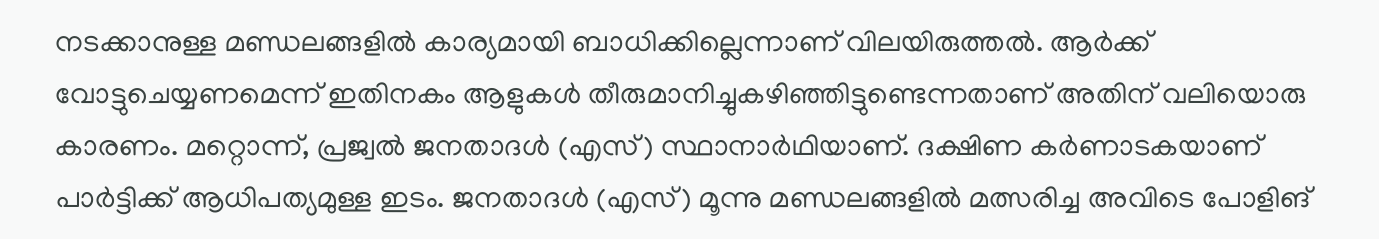നടക്കാനുള്ള മണ്ഡലങ്ങളില്‍ കാര്യമായി ബാധിക്കില്ലെന്നാണ് വിലയിരുത്തല്‍. ആര്‍ക്ക് വോട്ടുചെയ്യണമെന്ന് ഇതിനകം ആളുകള്‍ തീരുമാനിച്ചുകഴിഞ്ഞിട്ടുണ്ടെന്നതാണ് അതിന് വലിയൊരു കാരണം. മറ്റൊന്ന്, പ്രജ്വല്‍ ജനതാദള്‍ (എസ്) സ്ഥാനാര്‍ഥിയാണ്. ദക്ഷിണ കര്‍ണാടകയാണ് പാര്‍ട്ടിക്ക് ആധിപത്യമുള്ള ഇടം. ജനതാദള്‍ (എസ്) മൂന്നു മണ്ഡലങ്ങളില്‍ മത്സരിച്ച അവിടെ പോളിങ്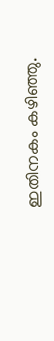ഇതിനകം കഴിഞ്ഞു.